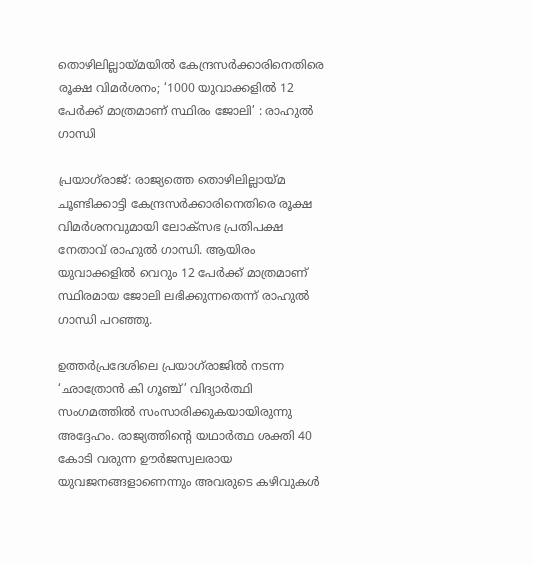തൊഴിലില്ലായ്മയിൽ കേന്ദ്രസർക്കാരിനെതിരെ രൂക്ഷ വിമർശനം; ‘1000 യുവാക്കളിൽ 12 പേർക്ക് മാത്രമാണ് സ്ഥിരം ജോലി’ : രാഹുൽ ഗാന്ധി

പ്രയാഗ്‌രാജ്: രാജ്യത്തെ തൊഴിലില്ലായ്മ ചൂണ്ടിക്കാട്ടി കേന്ദ്രസർക്കാരിനെതിരെ രൂക്ഷ വിമർശനവുമായി ലോക്‌സഭ പ്രതിപക്ഷ നേതാവ് രാഹുൽ ഗാന്ധി. ആയിരം യുവാക്കളിൽ വെറും 12 പേർക്ക് മാത്രമാണ് സ്ഥിരമായ ജോലി ലഭിക്കുന്നതെന്ന് രാഹുൽ ഗാന്ധി പറഞ്ഞു.

ഉത്തർപ്രദേശിലെ പ്രയാഗ്‌രാജിൽ നടന്ന ‘ഛാത്രോൻ കി ഗൂഞ്ച്’ വിദ്യാർത്ഥി സംഗമത്തിൽ സംസാരിക്കുകയായിരുന്നു അദ്ദേഹം. രാജ്യത്തിന്റെ യഥാർത്ഥ ശക്തി 40 കോടി വരുന്ന ഊർജസ്വലരായ യുവജനങ്ങളാണെന്നും അവരുടെ കഴിവുകൾ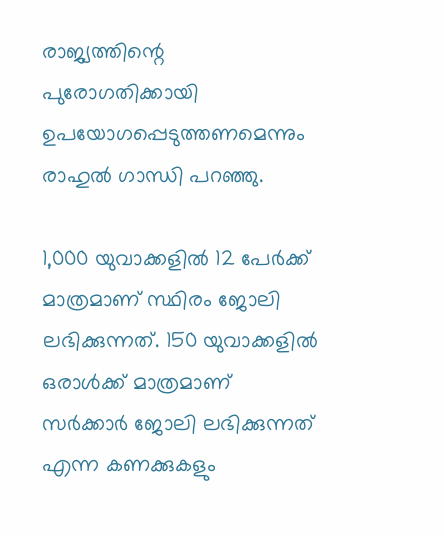രാജ്യത്തിന്റെ പുരോഗതിക്കായി ഉപയോഗപ്പെടുത്തണമെന്നും രാഹുൽ ഗാന്ധി പറഞ്ഞു.

1,000 യുവാക്കളിൽ 12 പേർക്ക് മാത്രമാണ് സ്ഥിരം ജോലി ലഭിക്കുന്നത്. 150 യുവാക്കളിൽ ഒരാൾക്ക് മാത്രമാണ് സർക്കാർ ജോലി ലഭിക്കുന്നത് എന്ന കണക്കുകളും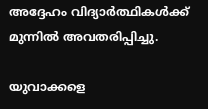അദ്ദേഹം വിദ്യാർത്ഥികൾക്ക് മുന്നിൽ അവതരിപ്പിച്ചു.

യുവാക്കളെ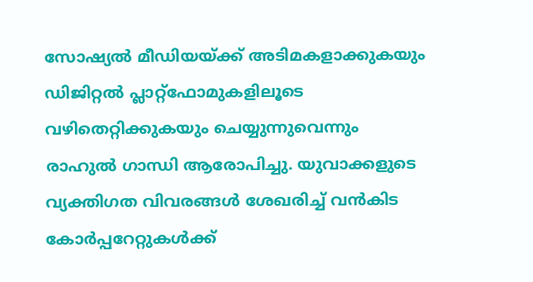സോഷ്യൽ മീഡിയയ്ക്ക് അടിമകളാക്കുകയും ഡിജിറ്റൽ പ്ലാറ്റ്‌ഫോമുകളിലൂടെ വഴിതെറ്റിക്കുകയും ചെയ്യുന്നുവെന്നും രാഹുൽ ഗാന്ധി ആരോപിച്ചു. യുവാക്കളുടെ വ്യക്തിഗത വിവരങ്ങൾ ശേഖരിച്ച് വൻകിട കോർപ്പറേറ്റുകൾക്ക്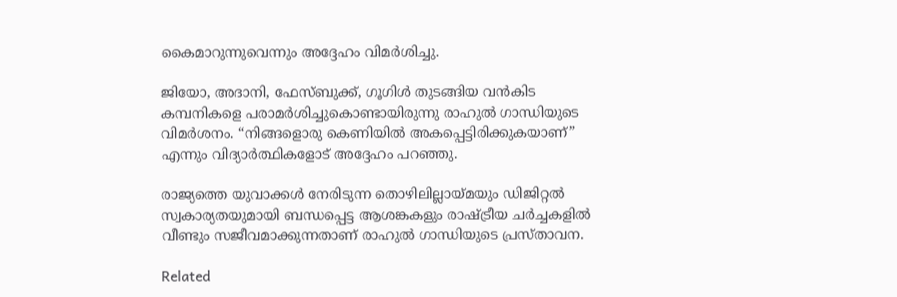കൈമാറുന്നുവെന്നും അദ്ദേഹം വിമർശിച്ചു.

ജിയോ, അദാനി, ഫേസ്ബുക്ക്, ഗൂഗിൾ തുടങ്ങിയ വൻകിട കമ്പനികളെ പരാമർശിച്ചുകൊണ്ടായിരുന്നു രാഹുൽ ഗാന്ധിയുടെ വിമർശനം. “നിങ്ങളൊരു കെണിയിൽ അകപ്പെട്ടിരിക്കുകയാണ്” എന്നും വിദ്യാർത്ഥികളോട് അദ്ദേഹം പറഞ്ഞു.

രാജ്യത്തെ യുവാക്കൾ നേരിടുന്ന തൊഴിലില്ലായ്മയും ഡിജിറ്റൽ സ്വകാര്യതയുമായി ബന്ധപ്പെട്ട ആശങ്കകളും രാഷ്ട്രീയ ചർച്ചകളിൽ വീണ്ടും സജീവമാക്കുന്നതാണ് രാഹുൽ ഗാന്ധിയുടെ പ്രസ്താവന.

Related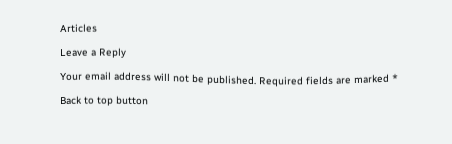Articles

Leave a Reply

Your email address will not be published. Required fields are marked *

Back to top button